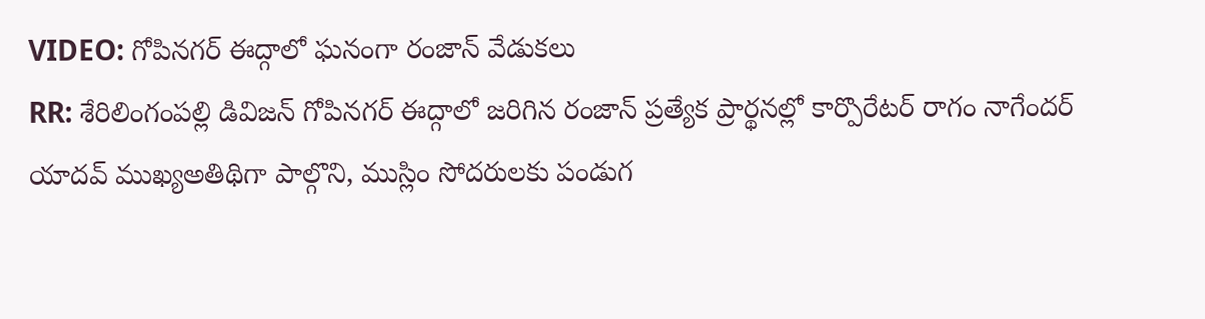VIDEO: గోపినగర్ ఈద్గాలో ఘనంగా రంజాన్ వేడుకలు
RR: శేరిలింగంపల్లి డివిజన్ గోపినగర్ ఈద్గాలో జరిగిన రంజాన్ ప్రత్యేక ప్రార్థనల్లో కార్పొరేటర్ రాగం నాగేందర్ యాదవ్ ముఖ్యఅతిథిగా పాల్గొని, ముస్లిం సోదరులకు పండుగ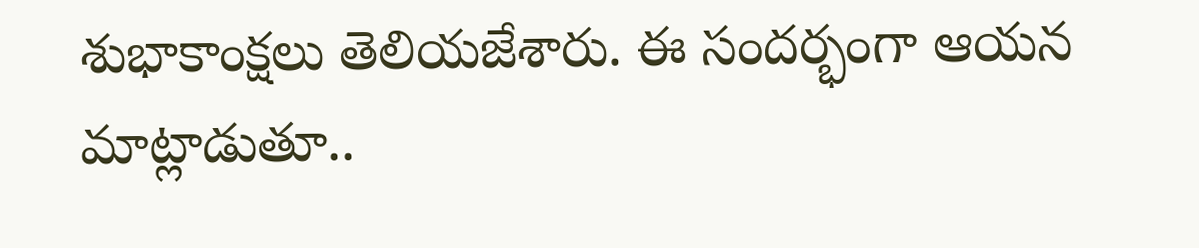శుభాకాంక్షలు తెలియజేశారు. ఈ సందర్భంగా ఆయన మాట్లాడుతూ..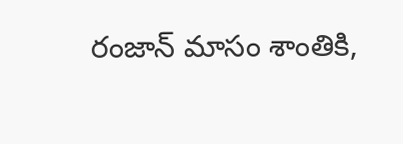రంజాన్ మాసం శాంతికి,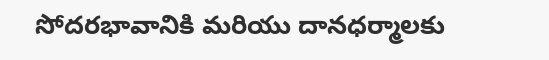సోదరభావానికి మరియు దానధర్మాలకు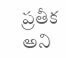ప్రతీక అని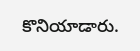కొనియాడారు.